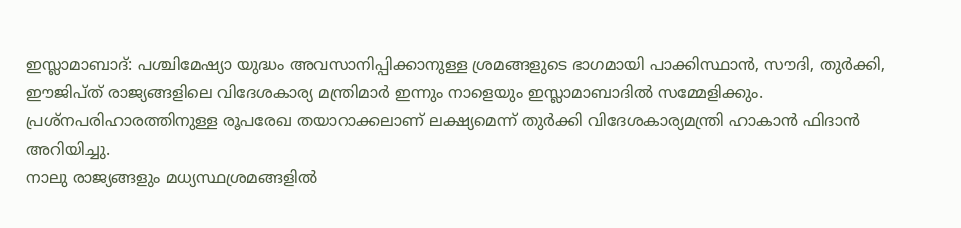ഇസ്ലാമാബാദ്: പശ്ചിമേഷ്യാ യുദ്ധം അവസാനിപ്പിക്കാനുള്ള ശ്രമങ്ങളുടെ ഭാഗമായി പാക്കിസ്ഥാൻ, സൗദി, തുർക്കി, ഈജിപ്ത് രാജ്യങ്ങളിലെ വിദേശകാര്യ മന്ത്രിമാർ ഇന്നും നാളെയും ഇസ്ലാമാബാദിൽ സമ്മേളിക്കും.
പ്രശ്നപരിഹാരത്തിനുള്ള രൂപരേഖ തയാറാക്കലാണ് ലക്ഷ്യമെന്ന് തുർക്കി വിദേശകാര്യമന്ത്രി ഹാകാൻ ഫിദാൻ അറിയിച്ചു.
നാലു രാജ്യങ്ങളും മധ്യസ്ഥശ്രമങ്ങളിൽ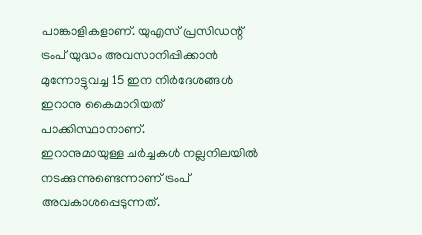പാങ്കാളികളാണ്. യുഎസ് പ്രസിഡന്റ് ട്രംപ് യുദ്ധം അവസാനിപ്പിക്കാൻ മുന്നോട്ടുവച്ച 15 ഇന നിർദേശങ്ങൾ ഇറാനു കൈമാറിയത് പാക്കിസ്ഥാനാണ്.
ഇറാനുമായുള്ള ചർച്ചകൾ നല്ലനിലയിൽ നടക്കുന്നുണ്ടെന്നാണ് ട്രംപ് അവകാശപ്പെടുന്നത്.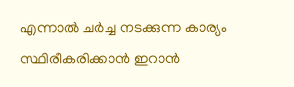എന്നാൽ ചർച്ച നടക്കുന്ന കാര്യം സ്ഥിരീകരിക്കാൻ ഇറാൻ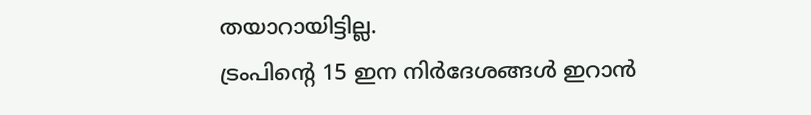തയാറായിട്ടില്ല.
ട്രംപിന്റെ 15 ഇന നിർദേശങ്ങൾ ഇറാൻ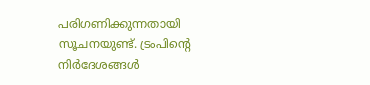പരിഗണിക്കുന്നതായി സൂചനയുണ്ട്. ട്രംപിന്റെ നിർദേശങ്ങൾ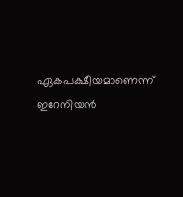ഏകപക്ഷീയമാണെന്ന് ഇറേനിയൻ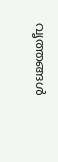വൃത്തങ്ങൾ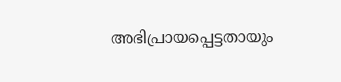അഭിപ്രായപ്പെട്ടതായും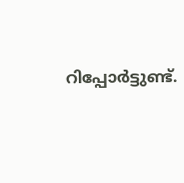റിപ്പോർട്ടുണ്ട്.